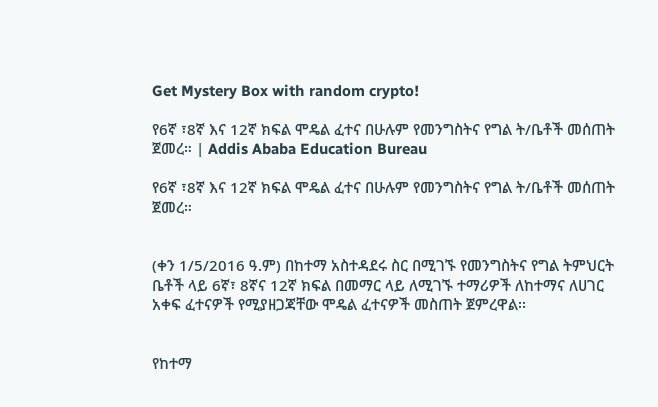Get Mystery Box with random crypto!

የ6ኛ ፣8ኛ እና 12ኛ ክፍል ሞዴል ፈተና በሁሉም የመንግስትና የግል ት/ቤቶች መሰጠት ጀመረ። | Addis Ababa Education Bureau

የ6ኛ ፣8ኛ እና 12ኛ ክፍል ሞዴል ፈተና በሁሉም የመንግስትና የግል ት/ቤቶች መሰጠት ጀመረ።


(ቀን 1/5/2016 ዓ.ም) በከተማ አስተዳደሩ ስር በሚገኙ የመንግስትና የግል ትምህርት ቤቶች ላይ 6ኛ፣ 8ኛና 12ኛ ክፍል በመማር ላይ ለሚገኙ ተማሪዎች ለከተማና ለሀገር አቀፍ ፈተናዎች የሚያዘጋጃቸው ሞዴል ፈተናዎች መስጠት ጀምረዋል፡፡


የከተማ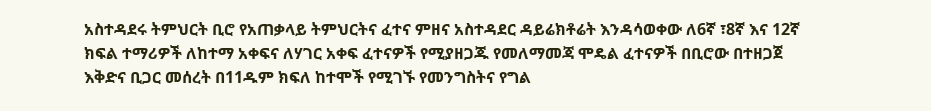አስተዳደሩ ትምህርት ቢሮ የአጠቃላይ ትምህርትና ፈተና ምዘና አስተዳደር ዳይሬክቶሬት እንዳሳወቀው ለ6ኛ ፣8ኛ እና 12ኛ ክፍል ተማሪዎች ለከተማ አቀፍና ለሃገር አቀፍ ፈተናዎች የሚያዘጋጁ የመለማመጃ ሞዴል ፈተናዎች በቢሮው በተዘጋጀ እቅድና ቢጋር መሰረት በ11ዱም ክፍለ ከተሞች የሚገኙ የመንግስትና የግል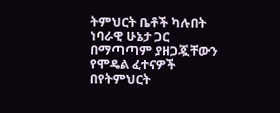ትምህርት ቤቶች ካሉበት ነባራዊ ሁኔታ ጋር በማጣጣም ያዘጋጇቸውን የሞዴል ፈተናዎች በየትምህርት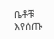ቤቶቹ እየሰጡ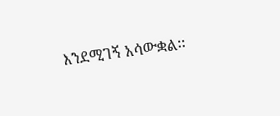እንደሚገኝ አሳውቋል፡፡